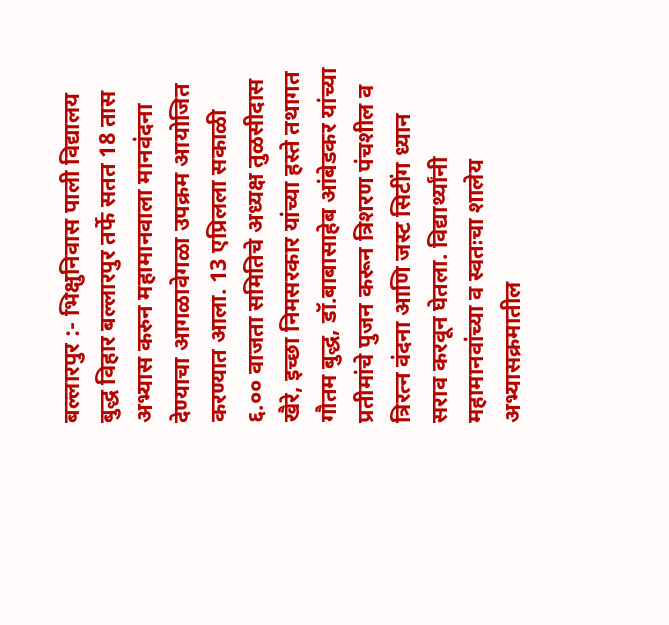बल्लारपुर :- भिक्षुनिवास पाली विद्यालय बुद्ध विहार बल्लारपुर तर्फे सतत 18 तास अभ्यास करुन महामानवाला मानवंदना देण्याचा आगळावेगळा उपक्रम आयोजित करण्यात आला. 13 एप्रिलला सकाळी ६.०० वाजता समितिचे अध्यक्ष तुळसीदास खैरे, इच्छा निमसरकार यांच्या हस्ते तथागत गौतम बुद्ध, डॉ.बाबासाहेब आंबेडकर यांच्या प्रतीमांचे पुजन करून त्रिशरण पंचशील व त्रिरत्न वंदना आणि जस्ट सिटींग ध्यान सराव करवून घेतला. विद्यार्थ्यांनी महामानवांच्या व स्वतःचा शालेय अभ्यासक्रमातील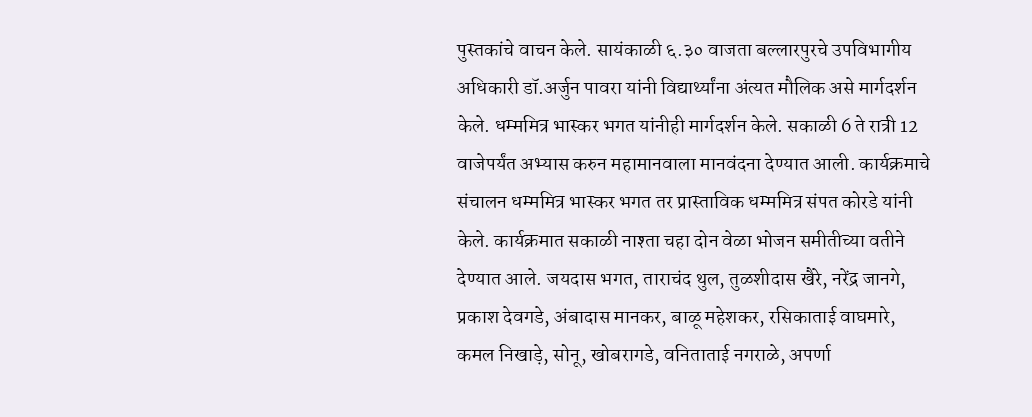पुस्तकांचे वाचन केले. सायंकाळी ६.३० वाजता बल्लारपुरचे उपविभागीय अधिकारी डॉ.अर्जुन पावरा यांनी विद्यार्थ्यांना अंत्यत मौलिक असे मार्गदर्शन केले. धम्ममित्र भास्कर भगत यांनीही मार्गदर्शन केले. सकाळी 6 ते रात्री 12 वाजेपर्यंत अभ्यास करुन महामानवाला मानवंदना देण्यात आली. कार्यक्रमाचे संचालन धम्ममित्र भास्कर भगत तर प्रास्ताविक धम्ममित्र संपत कोरडे यांनी केले. कार्यक्रमात सकाळी नाश्ता चहा दोन वेळा भोजन समीतीच्या वतीने देण्यात आले. जयदास भगत, ताराचंद थुल, तुळशीदास खैरे, नरेंद्र जानगे, प्रकाश देवगडे, अंबादास मानकर, बाळू महेशकर, रसिकाताई वाघमारे, कमल निखाड़े, सोनू, खोबरागडे, वनिताताई नगराळे, अपर्णा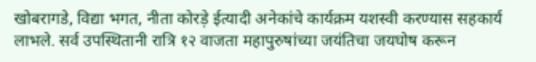खोबरागडे, विद्या भगत, नीता कोरड़े ईत्यादी अनेकांचे कार्यक्रम यशस्वी करण्यास सहकार्य लाभले. सर्व उपस्थितानी रात्रि १२ वाजता महापुरुषांच्या जयंतिचा जयघोष करून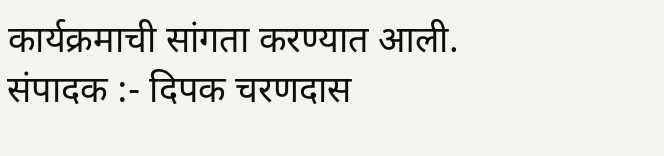कार्यक्रमाची सांगता करण्यात आली.
संपादक :- दिपक चरणदास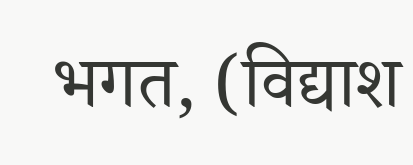भगत, (विद्याश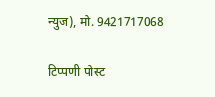न्युज), मो. 9421717068

टिप्पणी पोस्ट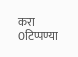करा
0टिप्पण्या